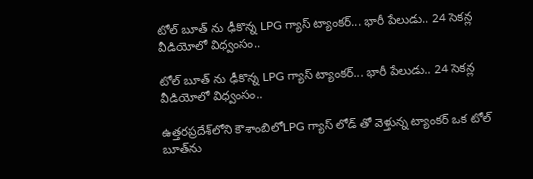టోల్ బూత్ ను ఢీకొన్న LPG గ్యాస్ ట్యాంకర్... భారీ పేలుడు.. 24 సెకన్ల వీడియోలో విధ్వంసం..

టోల్ బూత్ ను ఢీకొన్న LPG గ్యాస్ ట్యాంకర్... భారీ పేలుడు.. 24 సెకన్ల వీడియోలో విధ్వంసం..

ఉత్తరప్రదేశ్‌లోని కౌశాంబిలోLPG గ్యాస్ లోడ్ తో వెళ్తున్న ట్యాంకర్ ఒక టోల్ బూత్‌ను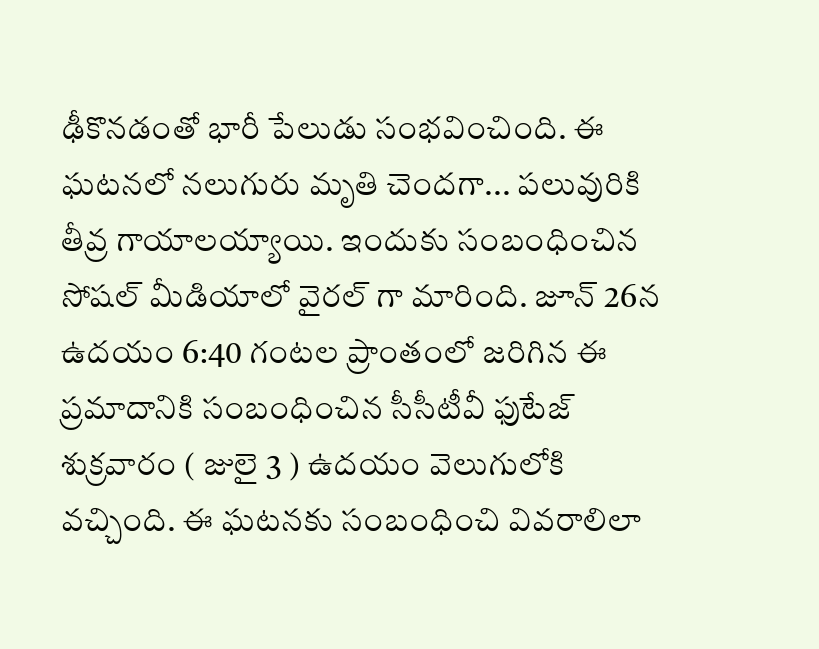ఢీకొనడంతో భారీ పేలుడు సంభవించింది. ఈ ఘటనలో నలుగురు మృతి చెందగా... పలువురికి తీవ్ర గాయాలయ్యాయి. ఇందుకు సంబంధించిన సోషల్ మీడియాలో వైరల్ గా మారింది. జూన్ 26న ఉదయం 6:40 గంటల ప్రాంతంలో జరిగిన ఈ ప్రమాదానికి సంబంధించిన సీసీటీవీ ఫుటేజ్ శుక్రవారం ( జులై 3 ) ఉదయం వెలుగులోకి వచ్చింది. ఈ ఘటనకు సంబంధించి వివరాలిలా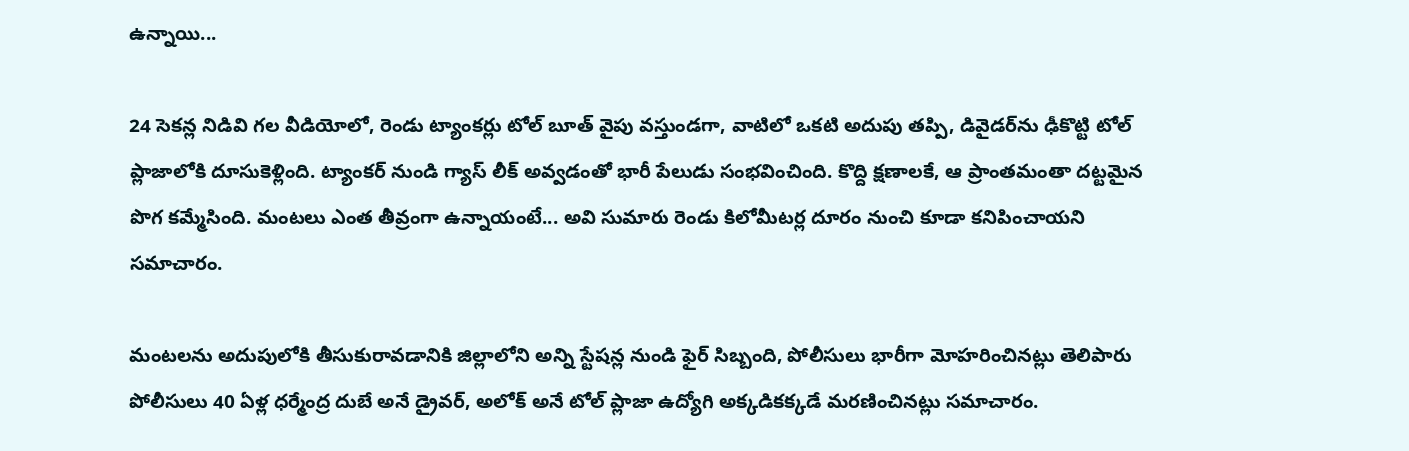ఉన్నాయి...

24 సెకన్ల నిడివి గల వీడియోలో, రెండు ట్యాంకర్లు టోల్ బూత్ వైపు వస్తుండగా, వాటిలో ఒకటి అదుపు తప్పి, డివైడర్‌ను ఢీకొట్టి టోల్ ప్లాజాలోకి దూసుకెళ్లింది. ట్యాంకర్ నుండి గ్యాస్ లీక్ అవ్వడంతో భారీ పేలుడు సంభవించింది. కొద్ది క్షణాలకే, ఆ ప్రాంతమంతా దట్టమైన పొగ కమ్మేసింది. మంటలు ఎంత తీవ్రంగా ఉన్నాయంటే... అవి సుమారు రెండు కిలోమీటర్ల దూరం నుంచి కూడా కనిపించాయని సమాచారం.

మంటలను అదుపులోకి తీసుకురావడానికి జిల్లాలోని అన్ని స్టేషన్ల నుండి ఫైర్ సిబ్బంది, పోలీసులు భారీగా మోహరించినట్లు తెలిపారు పోలీసులు 40 ఏళ్ల ధర్మేంద్ర దుబే అనే డ్రైవర్, అలోక్ అనే టోల్ ప్లాజా ఉద్యోగి అక్కడికక్కడే మరణించినట్లు సమాచారం.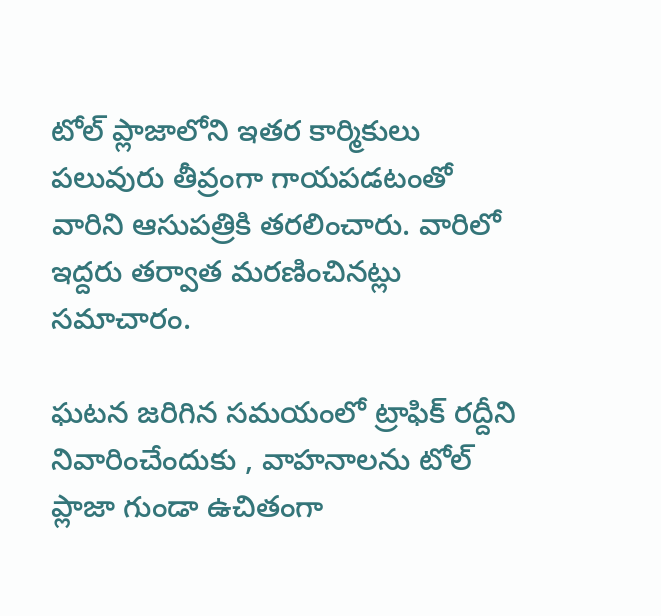టోల్ ప్లాజాలోని ఇతర కార్మికులు పలువురు తీవ్రంగా గాయపడటంతో వారిని ఆసుపత్రికి తరలించారు. వారిలో ఇద్దరు తర్వాత మరణించినట్లు సమాచారం.

ఘటన జరిగిన సమయంలో ట్రాఫిక్ రద్దీని నివారించేందుకు , వాహనాలను టోల్ ప్లాజా గుండా ఉచితంగా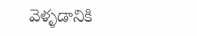వెళ్ళడానికి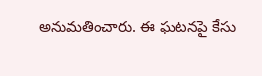అనుమతించారు. ఈ ఘటనపై కేసు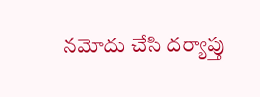నమోదు చేసి దర్యాప్తు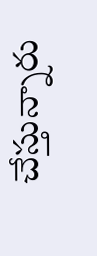చేస్తున్నారు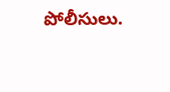పోలీసులు.